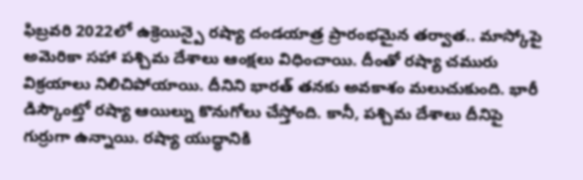ఫిబ్రవరి 2022లో ఉక్రెయిన్పై రష్యా దండయాత్ర ప్రారంభమైన తర్వాత.. మాస్కోపై అమెరికా సహా పశ్చిమ దేశాలు ఆంక్షలు విధించాయి. దీంతో రష్యా చమురు విక్రయాలు నిలిచిపోయాయి. దీనిని భారత్ తనకు అవకాశం మలుచుకుంది. భారీ డిస్కౌంట్తో రష్యా ఆయిల్ను కొనుగోలు చేస్తోంది. కానీ, పశ్చిమ దేశాలు దీనిపై గుర్రుగా ఉన్నాయి. రష్యా యుద్ధానికి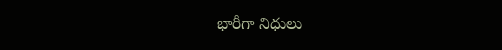భారీగా నిధులు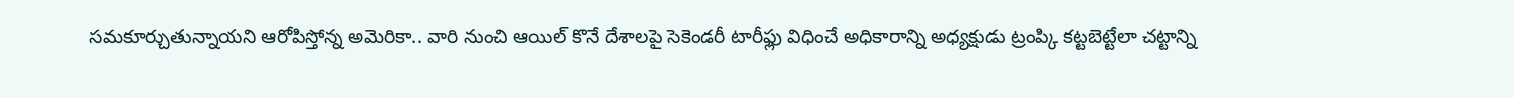సమకూర్చుతున్నాయని ఆరోపిస్తోన్న అమెరికా.. వారి నుంచి ఆయిల్ కొనే దేశాలపై సెకెండరీ టారీఫ్లు విధించే అధికారాన్ని అధ్యక్షుడు ట్రంప్కి కట్టబెట్టేలా చట్టాన్ని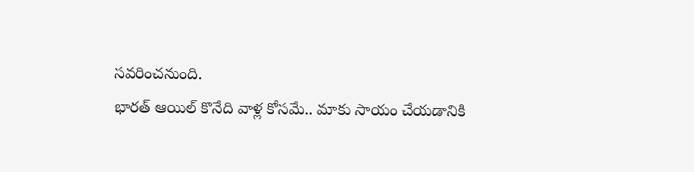సవరించనుంది.
భారత్ ఆయిల్ కొనేది వాళ్ల కోసమే.. మాకు సాయం చేయడానికి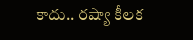కాదు.. రష్యా కీలక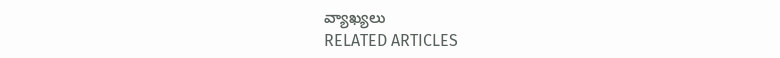వ్యాఖ్యలు
RELATED ARTICLES